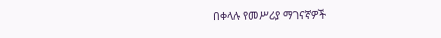በቀላሉ የመሥሪያ ማገናኛዎች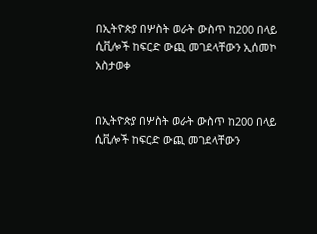በኢትዮጵያ በሦስት ወራት ውስጥ ከ200 በላይ ሲቪሎች ከፍርድ ውጪ መገደላቸውን ኢሰመኮ አስታወቀ


በኢትዮጵያ በሦስት ወራት ውስጥ ከ200 በላይ ሲቪሎች ከፍርድ ውጪ መገደላቸውን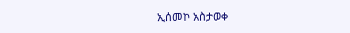ኢሰመኮ አስታወቀ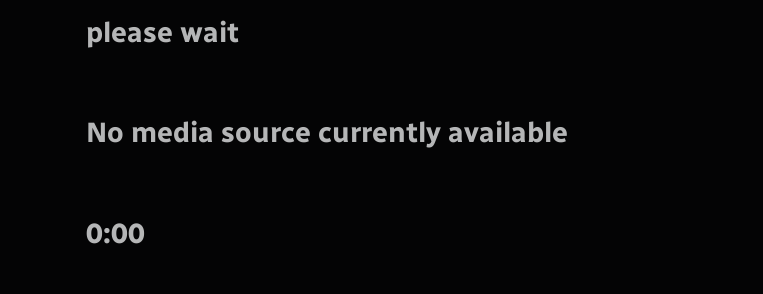please wait

No media source currently available

0:00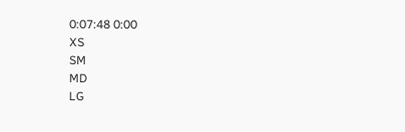0:07:48 0:00
XS
SM
MD
LG